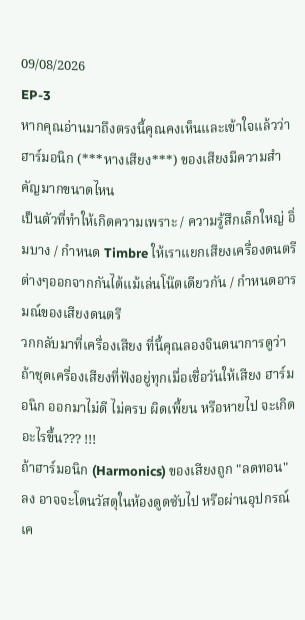09/08/2026
EP-3
หากคุณอ่านมาถึงตรงนี้คุณคงเห็นและเข้าใจแล้วว่า ฮาร์มอนิก (***หางเสียง***) ของเสียงมีความสำคัญมากขนาดไหน
เป็นตัวที่ทำให้เกิดความเพราะ / ความรู้สึกเล็กใหญ่ อิ่มบาง / กำหนด Timbre ให้เราแยกเสียงเครื่องดนตรีต่างๆออกจากกันได้แม้เล่นโน๊ตเดียวกัน / กำหนดอารมณ์ของเสียงดนตรี
วกกลับมาที่เครื่องเสียง ที่นี้คุณลองจินตนาการดูว่าถ้าชุดเครื่องเสียงที่ฟังอยู่ทุกเมื่อเชื่อวันให้เสียง ฮาร์มอนิก ออกมาไม่ดี ไม่ครบ ผิดเพี้ยน หรือหายไป จะเกิดอะไรขึ้น??? !!!
ถ้าฮาร์มอนิก (Harmonics) ของเสียงถูก "ลดทอน" ลง อาจจะโดนวัสดุในห้องดูดซับไป หรือผ่านอุปกรณ์เค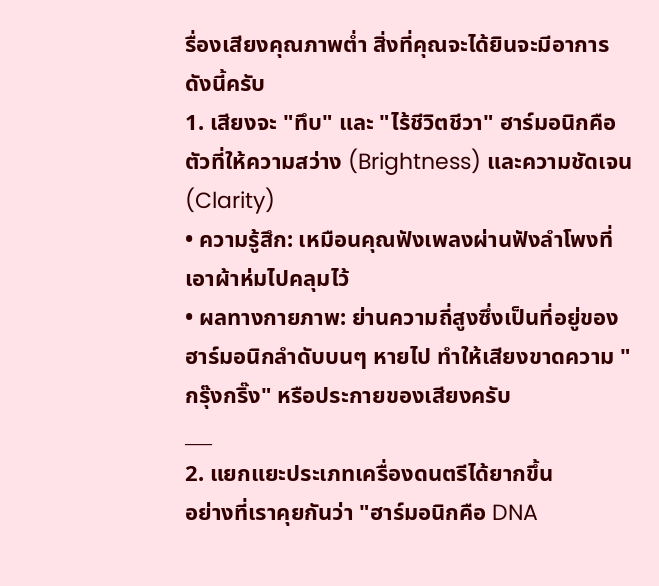รื่องเสียงคุณภาพต่ำ สิ่งที่คุณจะได้ยินจะมีอาการดังนี้ครับ
1. เสียงจะ "ทึบ" และ "ไร้ชีวิตชีวา" ฮาร์มอนิกคือตัวที่ให้ความสว่าง (Brightness) และความชัดเจน (Clarity)
• ความรู้สึก: เหมือนคุณฟังเพลงผ่านฟังลำโพงที่เอาผ้าห่มไปคลุมไว้
• ผลทางกายภาพ: ย่านความถี่สูงซึ่งเป็นที่อยู่ของฮาร์มอนิกลำดับบนๆ หายไป ทำให้เสียงขาดความ "กรุ๊งกริ๊ง" หรือประกายของเสียงครับ
___
2. แยกแยะประเภทเครื่องดนตรีได้ยากขึ้น
อย่างที่เราคุยกันว่า "ฮาร์มอนิกคือ DNA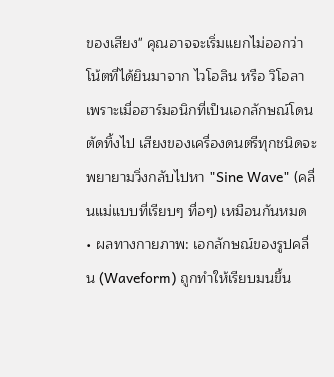ของเสียง" คุณอาจจะเริ่มแยกไม่ออกว่าโน้ตที่ได้ยินมาจาก ไวโอลิน หรือ วิโอลา เพราะเมื่อฮาร์มอนิกที่เป็นเอกลักษณ์โดนตัดทิ้งไป เสียงของเครื่องดนตรีทุกชนิดจะพยายามวิ่งกลับไปหา "Sine Wave" (คลื่นแม่แบบที่เรียบๆ ทื่อๆ) เหมือนกันหมด
• ผลทางกายภาพ: เอกลักษณ์ของรูปคลื่น (Waveform) ถูกทำให้เรียบมนขึ้น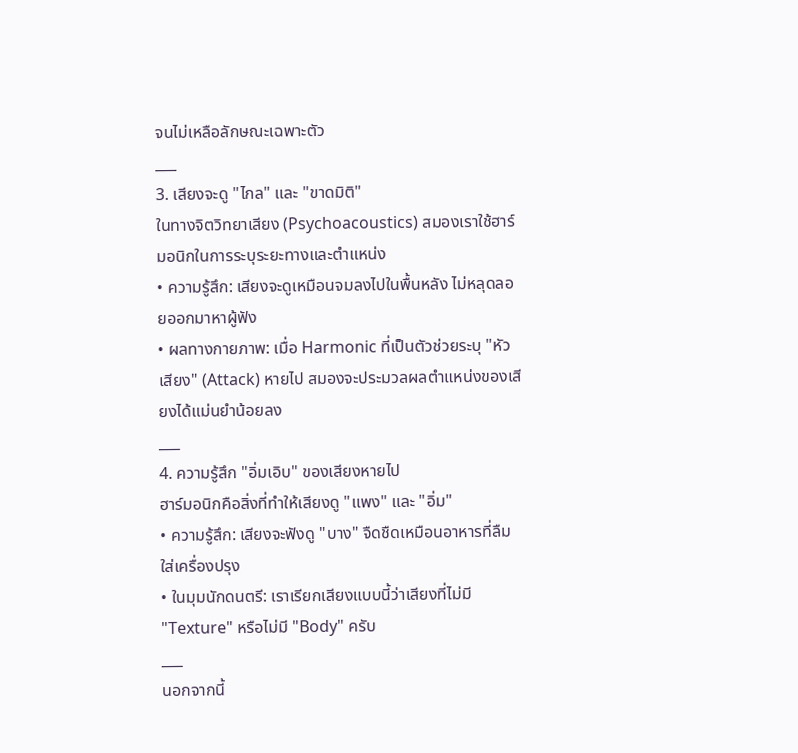จนไม่เหลือลักษณะเฉพาะตัว
___
3. เสียงจะดู "ไกล" และ "ขาดมิติ"
ในทางจิตวิทยาเสียง (Psychoacoustics) สมองเราใช้ฮาร์มอนิกในการระบุระยะทางและตำแหน่ง
• ความรู้สึก: เสียงจะดูเหมือนจมลงไปในพื้นหลัง ไม่หลุดลอยออกมาหาผู้ฟัง
• ผลทางกายภาพ: เมื่อ Harmonic ที่เป็นตัวช่วยระบุ "หัวเสียง" (Attack) หายไป สมองจะประมวลผลตำแหน่งของเสียงได้แม่นยำน้อยลง
___
4. ความรู้สึก "อิ่มเอิบ" ของเสียงหายไป
ฮาร์มอนิกคือสิ่งที่ทำให้เสียงดู "แพง" และ "อิ่ม"
• ความรู้สึก: เสียงจะฟังดู "บาง" จืดชืดเหมือนอาหารที่ลืมใส่เครื่องปรุง
• ในมุมนักดนตรี: เราเรียกเสียงแบบนี้ว่าเสียงที่ไม่มี "Texture" หรือไม่มี "Body" ครับ
___
นอกจากนี้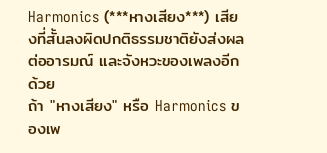Harmonics (***หางเสียง***) เสียงที่สั้นลงผิดปกติธรรมชาติยังส่งผลต่ออารมณ์ และจังหวะของเพลงอีกด้วย
ถ้า "หางเสียง" หรือ Harmonics ของเพ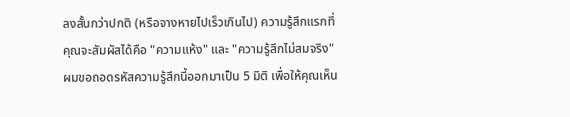ลงสั้นกว่าปกติ (หรือจางหายไปเร็วเกินไป) ความรู้สึกแรกที่คุณจะสัมผัสได้คือ "ความแห้ง" และ "ความรู้สึกไม่สมจริง"
ผมขอถอดรหัสความรู้สึกนี้ออกมาเป็น 5 มิติ เพื่อให้คุณเห็น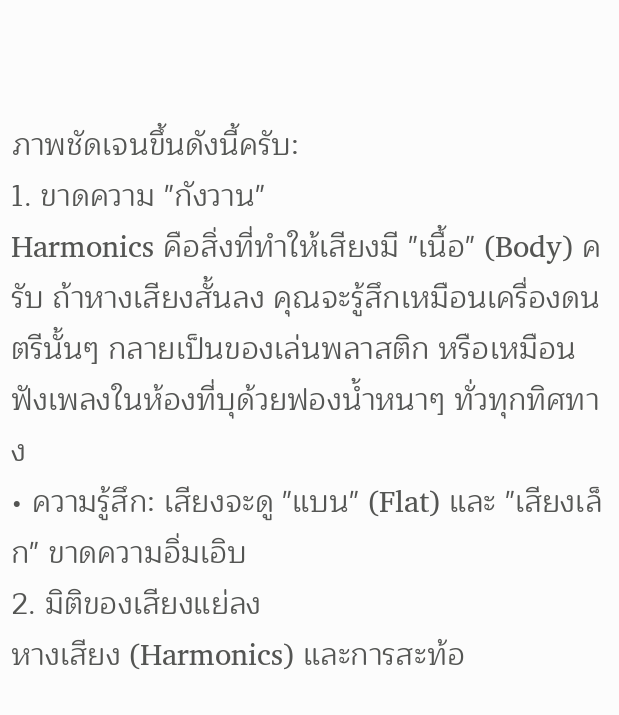ภาพชัดเจนขึ้นดังนี้ครับ:
1. ขาดความ "กังวาน"
Harmonics คือสิ่งที่ทำให้เสียงมี "เนื้อ" (Body) ครับ ถ้าหางเสียงสั้นลง คุณจะรู้สึกเหมือนเครื่องดนตรีนั้นๆ กลายเป็นของเล่นพลาสติก หรือเหมือนฟังเพลงในห้องที่บุด้วยฟองน้ำหนาๆ ทั่วทุกทิศทาง
• ความรู้สึก: เสียงจะดู "แบน" (Flat) และ "เสียงเล็ก" ขาดความอิ่มเอิบ
2. มิติของเสียงแย่ลง
หางเสียง (Harmonics) และการสะท้อ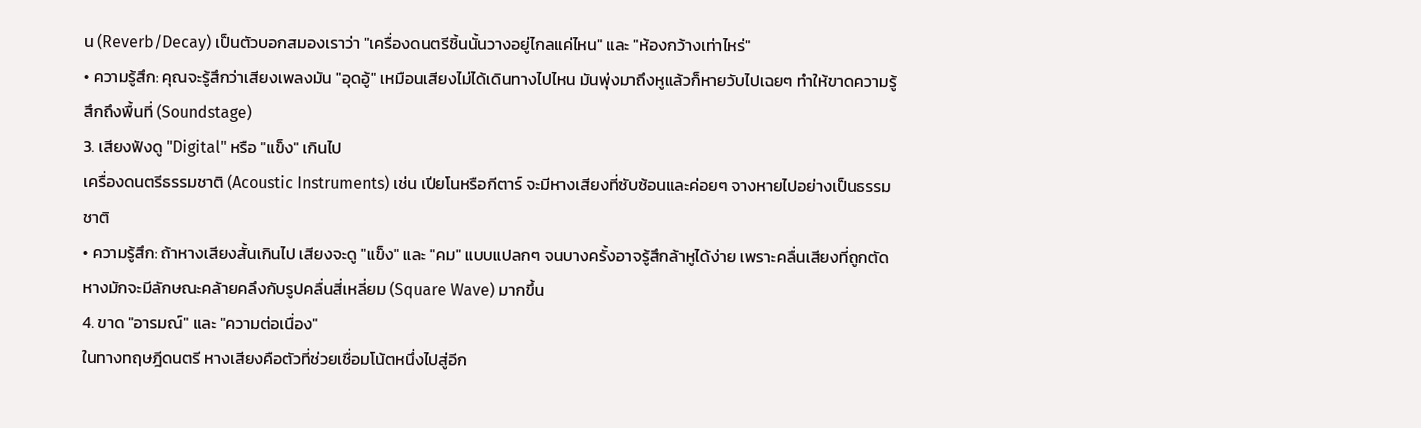น (Reverb/Decay) เป็นตัวบอกสมองเราว่า "เครื่องดนตรีชิ้นนั้นวางอยู่ไกลแค่ไหน" และ "ห้องกว้างเท่าไหร่"
• ความรู้สึก: คุณจะรู้สึกว่าเสียงเพลงมัน "อุดอู้" เหมือนเสียงไม่ได้เดินทางไปไหน มันพุ่งมาถึงหูแล้วก็หายวับไปเฉยๆ ทำให้ขาดความรู้สึกถึงพื้นที่ (Soundstage)
3. เสียงฟังดู "Digital" หรือ "แข็ง" เกินไป
เครื่องดนตรีธรรมชาติ (Acoustic Instruments) เช่น เปียโนหรือกีตาร์ จะมีหางเสียงที่ซับซ้อนและค่อยๆ จางหายไปอย่างเป็นธรรมชาติ
• ความรู้สึก: ถ้าหางเสียงสั้นเกินไป เสียงจะดู "แข็ง" และ "คม" แบบแปลกๆ จนบางครั้งอาจรู้สึกล้าหูได้ง่าย เพราะคลื่นเสียงที่ถูกตัดหางมักจะมีลักษณะคล้ายคลึงกับรูปคลื่นสี่เหลี่ยม (Square Wave) มากขึ้น
4. ขาด "อารมณ์" และ "ความต่อเนื่อง"
ในทางทฤษฎีดนตรี หางเสียงคือตัวที่ช่วยเชื่อมโน้ตหนึ่งไปสู่อีก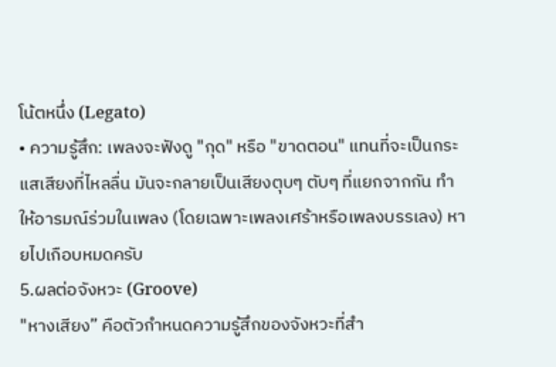โน้ตหนึ่ง (Legato)
• ความรู้สึก: เพลงจะฟังดู "กุด" หรือ "ขาดตอน" แทนที่จะเป็นกระแสเสียงที่ไหลลื่น มันจะกลายเป็นเสียงตุบๆ ตับๆ ที่แยกจากกัน ทำให้อารมณ์ร่วมในเพลง (โดยเฉพาะเพลงเศร้าหรือเพลงบรรเลง) หายไปเกือบหมดครับ
5.ผลต่อจังหวะ (Groove)
"หางเสียง” คือตัวกำหนดความรู้สึกของจังหวะที่สำ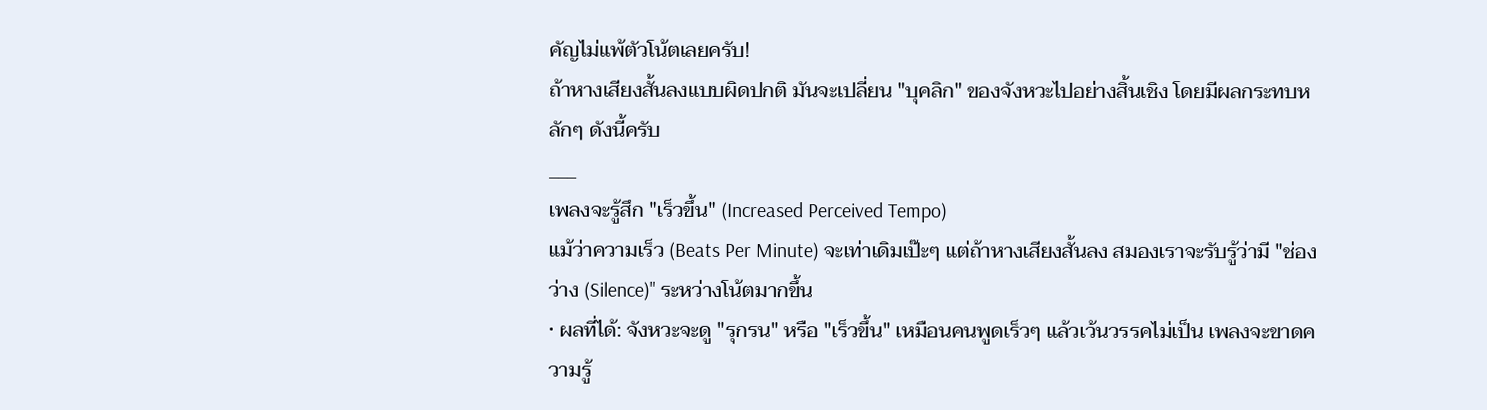คัญไม่แพ้ตัวโน้ตเลยครับ!
ถ้าหางเสียงสั้นลงแบบผิดปกติ มันจะเปลี่ยน "บุคลิก" ของจังหวะไปอย่างสิ้นเชิง โดยมีผลกระทบหลักๆ ดังนี้ครับ
___
เพลงจะรู้สึก "เร็วขึ้น" (Increased Perceived Tempo)
แม้ว่าความเร็ว (Beats Per Minute) จะเท่าเดิมเป๊ะๆ แต่ถ้าหางเสียงสั้นลง สมองเราจะรับรู้ว่ามี "ช่องว่าง (Silence)" ระหว่างโน้ตมากขึ้น
• ผลที่ได้: จังหวะจะดู "รุกรน" หรือ "เร็วขึ้น" เหมือนคนพูดเร็วๆ แล้วเว้นวรรคไม่เป็น เพลงจะขาดความรู้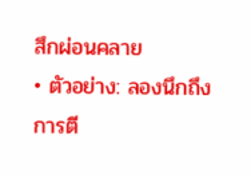สึกผ่อนคลาย
• ตัวอย่าง: ลองนึกถึงการตี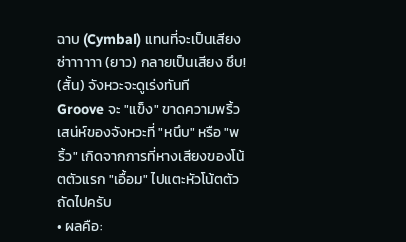ฉาบ (Cymbal) แทนที่จะเป็นเสียง ซ่าาาาาา (ยาว) กลายเป็นเสียง ชึบ! (สั้น) จังหวะจะดูเร่งทันที
Groove จะ "แข็ง" ขาดความพริ้ว
เสน่ห์ของจังหวะที่ "หนึบ" หรือ "พริ้ว" เกิดจากการที่หางเสียงของโน้ตตัวแรก "เอื้อม" ไปแตะหัวโน้ตตัวถัดไปครับ
• ผลคือ: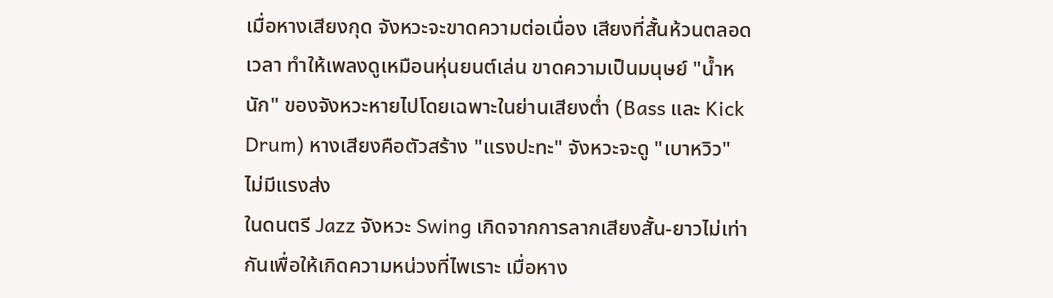เมื่อหางเสียงกุด จังหวะจะขาดความต่อเนื่อง เสียงที่สั้นห้วนตลอดเวลา ทำให้เพลงดูเหมือนหุ่นยนต์เล่น ขาดความเป็นมนุษย์ "น้ำหนัก" ของจังหวะหายไปโดยเฉพาะในย่านเสียงต่ำ (Bass และ Kick Drum) หางเสียงคือตัวสร้าง "แรงปะทะ" จังหวะจะดู "เบาหวิว" ไม่มีแรงส่ง
ในดนตรี Jazz จังหวะ Swing เกิดจากการลากเสียงสั้น-ยาวไม่เท่ากันเพื่อให้เกิดความหน่วงที่ไพเราะ เมื่อหาง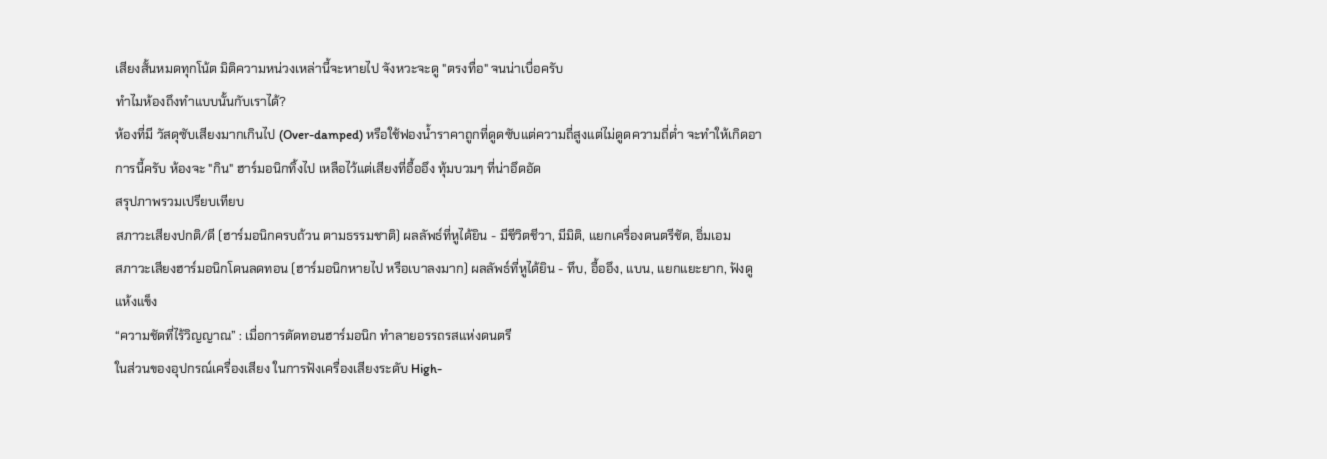เสียงสั้นหมดทุกโน้ต มิติความหน่วงเหล่านี้จะหายไป จังหวะจะดู "ตรงทื่อ" จนน่าเบื่อครับ
ทำไมห้องถึงทำแบบนั้นกับเราได้?
ห้องที่มี วัสดุซับเสียงมากเกินไป (Over-damped) หรือใช้ฟองน้ำราคาถูกที่ดูดซับแต่ความถี่สูงแต่ไม่ดูดความถี่ต่ำ จะทำให้เกิดอาการนี้ครับ ห้องจะ "กิน" ฮาร์มอนิกทิ้งไป เหลือไว้แต่เสียงที่อื้ออึง ทุ้มบวมๆ ที่น่าอึดอัด
สรุปภาพรวมเปรียบเทียบ
สภาวะเสียงปกติ/ดี (ฮาร์มอนิกครบถ้วน ตามธรรมชาติ) ผลลัพธ์ที่หูได้ยิน - มีชีวิตชีวา, มีมิติ, แยกเครื่องดนตรีชัด, อิ่มเอม
สภาวะเสียงฮาร์มอนิกโดนลดทอน (ฮาร์มอนิกหายไป หรือเบาลงมาก) ผลลัพธ์ที่หูได้ยิน - ทึบ, อื้ออึง, แบน, แยกแยะยาก, ฟังดูแห้งแข็ง
“ความชัดที่ไร้วิญญาณ” : เมื่อการตัดทอนฮาร์มอนิก ทำลายอรรถรสแห่งดนตรี
ในส่วนของอุปกรณ์เครื่องเสียง ในการฟังเครื่องเสียงระดับ High-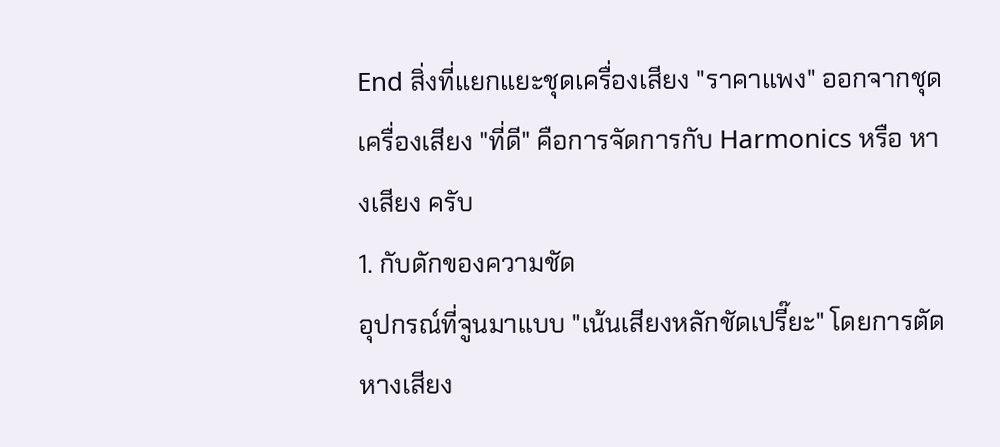End สิ่งที่แยกแยะชุดเครื่องเสียง "ราคาแพง" ออกจากชุดเครื่องเสียง "ที่ดี" คือการจัดการกับ Harmonics หรือ หางเสียง ครับ
1. กับดักของความชัด
อุปกรณ์ที่จูนมาแบบ "เน้นเสียงหลักชัดเปรี๊ยะ" โดยการตัดหางเสียง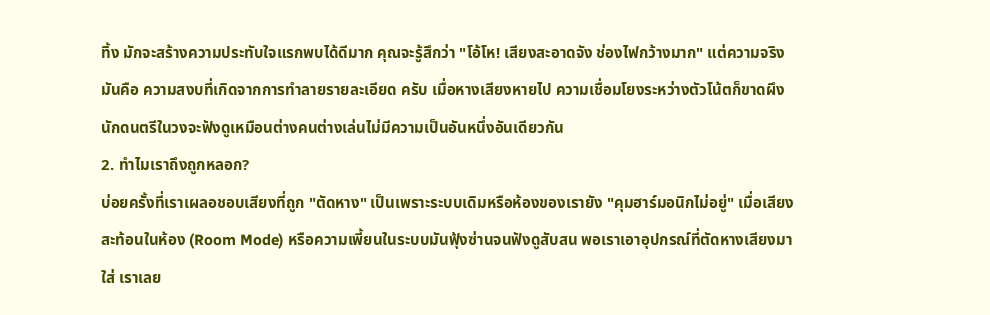ทิ้ง มักจะสร้างความประทับใจแรกพบได้ดีมาก คุณจะรู้สึกว่า "โอ้โห! เสียงสะอาดจัง ช่องไฟกว้างมาก" แต่ความจริงมันคือ ความสงบที่เกิดจากการทำลายรายละเอียด ครับ เมื่อหางเสียงหายไป ความเชื่อมโยงระหว่างตัวโน้ตก็ขาดผึง นักดนตรีในวงจะฟังดูเหมือนต่างคนต่างเล่นไม่มีความเป็นอันหนึ่งอันเดียวกัน
2. ทำไมเราถึงถูกหลอก?
บ่อยครั้งที่เราเผลอชอบเสียงที่ถูก "ตัดหาง" เป็นเพราะระบบเดิมหรือห้องของเรายัง "คุมฮาร์มอนิกไม่อยู่" เมื่อเสียงสะท้อนในห้อง (Room Mode) หรือความเพี้ยนในระบบมันฟุ้งซ่านจนฟังดูสับสน พอเราเอาอุปกรณ์ที่ตัดหางเสียงมาใส่ เราเลย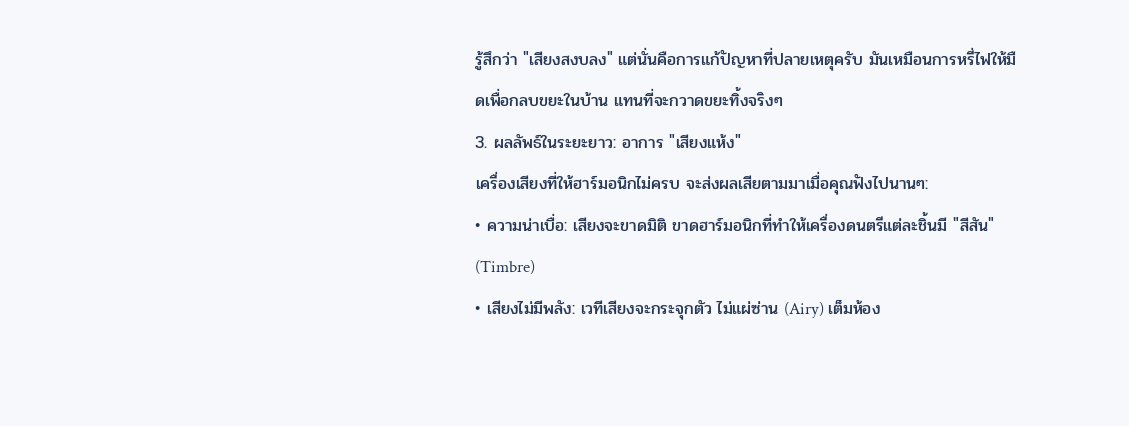รู้สึกว่า "เสียงสงบลง" แต่นั่นคือการแก้ปัญหาที่ปลายเหตุครับ มันเหมือนการหรี่ไฟให้มืดเพื่อกลบขยะในบ้าน แทนที่จะกวาดขยะทิ้งจริงๆ
3. ผลลัพธ์ในระยะยาว: อาการ "เสียงแห้ง"
เครื่องเสียงที่ให้ฮาร์มอนิกไม่ครบ จะส่งผลเสียตามมาเมื่อคุณฟังไปนานๆ:
• ความน่าเบื่อ: เสียงจะขาดมิติ ขาดฮาร์มอนิกที่ทำให้เครื่องดนตรีแต่ละชิ้นมี "สีสัน" (Timbre)
• เสียงไม่มีพลัง: เวทีเสียงจะกระจุกตัว ไม่แผ่ซ่าน (Airy) เต็มห้อง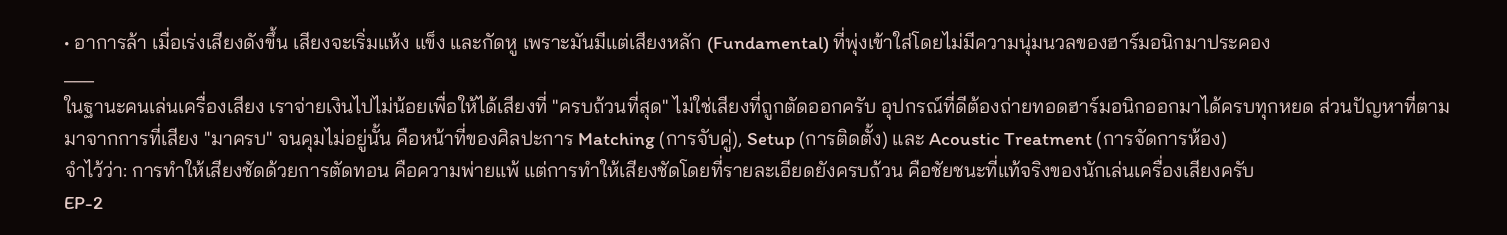• อาการล้า เมื่อเร่งเสียงดังขึ้น เสียงจะเริ่มแห้ง แข็ง และกัดหู เพราะมันมีแต่เสียงหลัก (Fundamental) ที่พุ่งเข้าใส่โดยไม่มีความนุ่มนวลของฮาร์มอนิกมาประคอง
___
ในฐานะคนเล่นเครื่องเสียง เราจ่ายเงินไปไม่น้อยเพื่อให้ได้เสียงที่ "ครบถ้วนที่สุด" ไม่ใช่เสียงที่ถูกตัดออกครับ อุปกรณ์ที่ดีต้องถ่ายทอดฮาร์มอนิกออกมาได้ครบทุกหยด ส่วนปัญหาที่ตามมาจากการที่เสียง "มาครบ" จนคุมไม่อยู่นั้น คือหน้าที่ของศิลปะการ Matching (การจับคู่), Setup (การติดตั้ง) และ Acoustic Treatment (การจัดการห้อง)
จำไว้ว่า: การทำให้เสียงชัดด้วยการตัดทอน คือความพ่ายแพ้ แต่การทำให้เสียงชัดโดยที่รายละเอียดยังครบถ้วน คือชัยชนะที่แท้จริงของนักเล่นเครื่องเสียงครับ
EP-2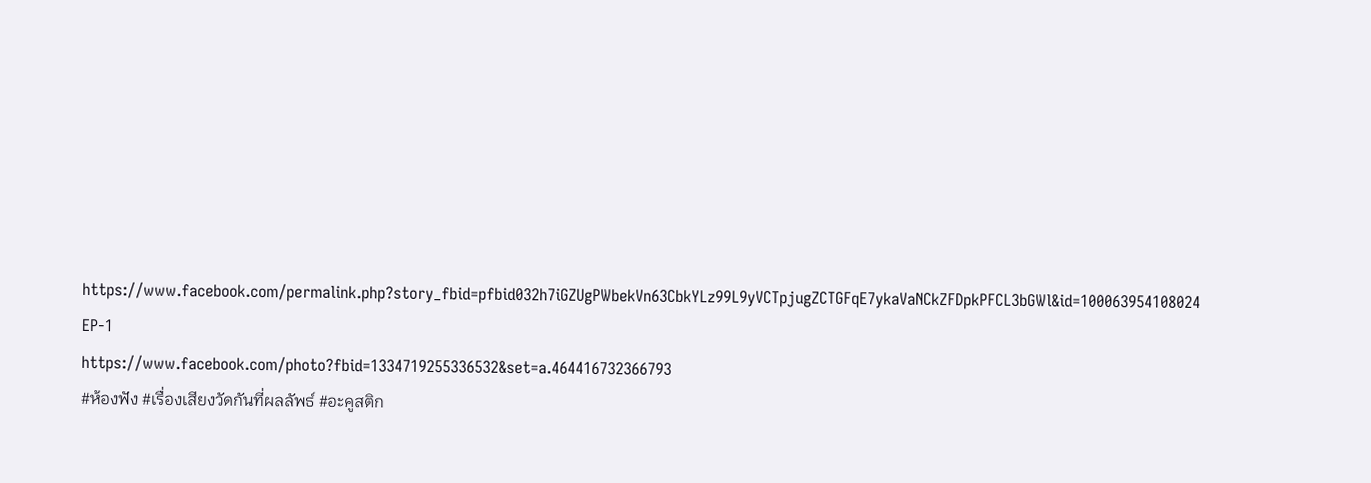https://www.facebook.com/permalink.php?story_fbid=pfbid032h7iGZUgPWbekVn63CbkYLz99L9yVCTpjugZCTGFqE7ykaVaNCkZFDpkPFCL3bGWl&id=100063954108024
EP-1
https://www.facebook.com/photo?fbid=1334719255336532&set=a.464416732366793
#ห้องฟัง #เรื่องเสียงวัดกันที่ผลลัพธ์ #อะคูสติก